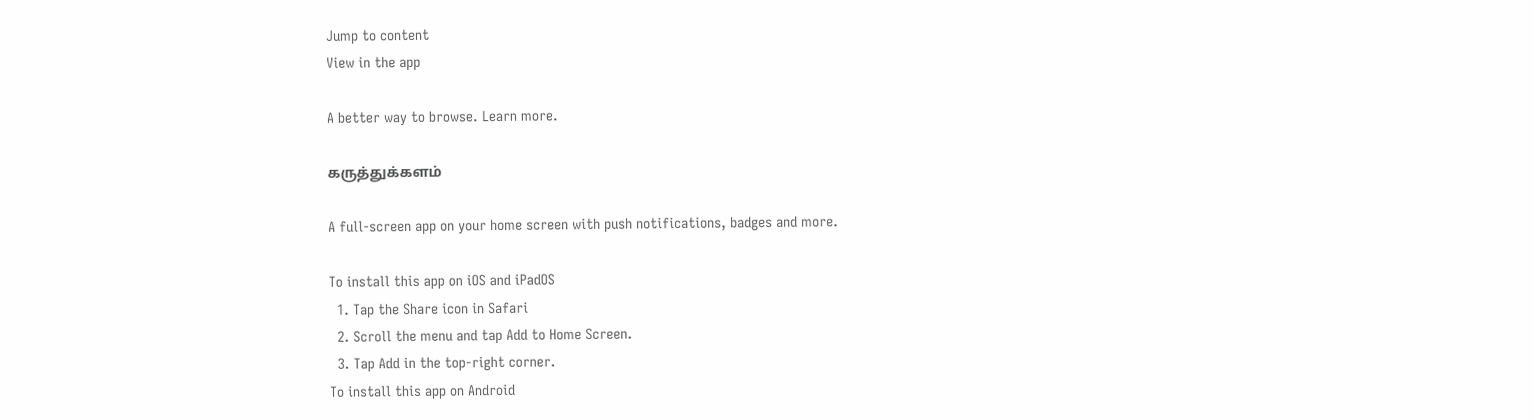Jump to content
View in the app

A better way to browse. Learn more.

கருத்துக்களம்

A full-screen app on your home screen with push notifications, badges and more.

To install this app on iOS and iPadOS
  1. Tap the Share icon in Safari
  2. Scroll the menu and tap Add to Home Screen.
  3. Tap Add in the top-right corner.
To install this app on Android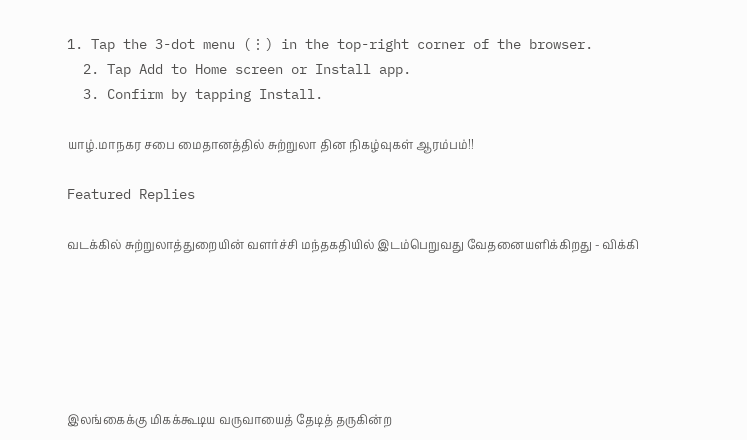1. Tap the 3-dot menu (⋮) in the top-right corner of the browser.
  2. Tap Add to Home screen or Install app.
  3. Confirm by tapping Install.

யாழ்.மாநகர சபை மைதானத்தில் சுற்றுலா தின நிகழ்வுகள் ஆரம்பம்!!

Featured Replies

வடக்கில் சுற்றுலாத்துறையின் வளர்ச்சி மந்தகதியில் இடம்பெறுவது வேதனையளிக்கிறது - விக்கி






இலங்கைக்கு மிகக்கூடிய வருவாயைத் தேடித் தருகின்ற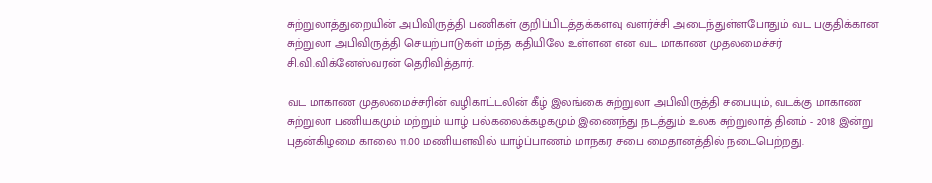சுற்றுலாத்துறையின் அபிவிருத்தி பணிகள் குறிப்பிடத்தக்களவு வளர்ச்சி அடைந்துள்ளபோதும் வட பகுதிக்கான சுற்றுலா அபிவிருத்தி செயற்பாடுகள் மந்த கதியிலே உள்ளன என வட மாகாண முதலமைச்சர் சி.வி.விக்னேஸ்வரன் தெரிவித்தார்.

வட மாகாண முதலமைச்சரின் வழிகாட்டலின் கீழ் இலங்கை சுற்றுலா அபிவிருத்தி சபையும், வடக்கு மாகாண சுற்றுலா பணியகமும் மற்றும் யாழ் பல்கலைக்கழகமும் இணைந்து நடத்தும் உலக சுற்றுலாத் தினம் - 2018 இன்று புதன்கிழமை காலை 11.00 மணியளவில் யாழ்ப்பாணம் மாநகர சபை மைதானத்தில் நடைபெற்றது.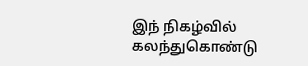இந் நிகழ்வில் கலந்துகொண்டு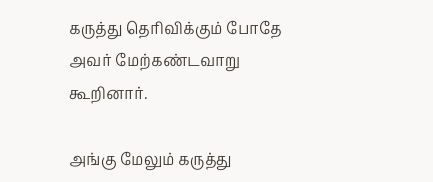கருத்து தெரிவிக்கும் போதே அவர் மேற்கண்டவாறு கூறினார்.

அங்கு மேலும் கருத்து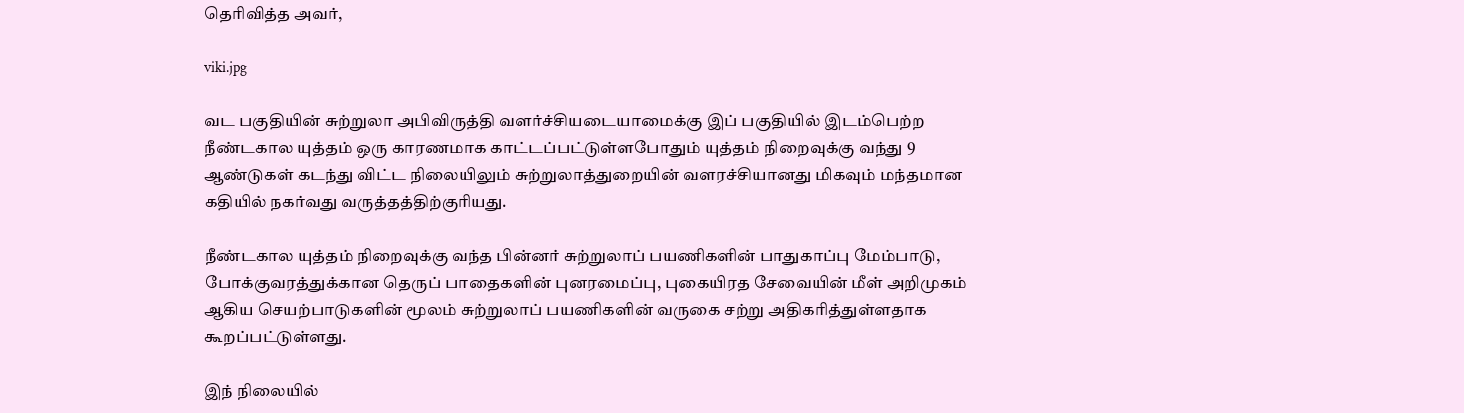தெரிவித்த அவர்,

viki.jpg

வட பகுதியின் சுற்றுலா அபிவிருத்தி வளர்ச்சியடையாமைக்கு இப் பகுதியில் இடம்பெற்ற நீண்டகால யுத்தம் ஒரு காரணமாக காட்டப்பட்டுள்ளபோதும் யுத்தம் நிறைவுக்கு வந்து 9 ஆண்டுகள் கடந்து விட்ட நிலையிலும் சுற்றுலாத்துறையின் வளரச்சியானது மிகவும் மந்தமான கதியில் நகர்வது வருத்தத்திற்குரியது.

நீண்டகால யுத்தம் நிறைவுக்கு வந்த பின்னர் சுற்றுலாப் பயணிகளின் பாதுகாப்பு மேம்பாடு, போக்குவரத்துக்கான தெருப் பாதைகளின் புனரமைப்பு, புகையிரத சேவையின் மீள் அறிமுகம் ஆகிய செயற்பாடுகளின் மூலம் சுற்றுலாப் பயணிகளின் வருகை சற்று அதிகரித்துள்ளதாக கூறப்பட்டுள்ளது.

இந் நிலையில்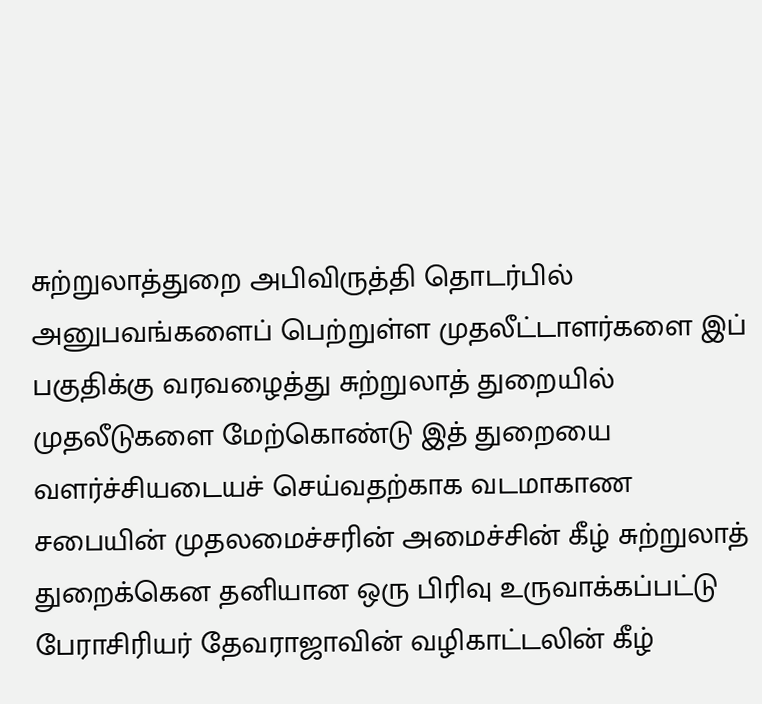சுற்றுலாத்துறை அபிவிருத்தி தொடர்பில் அனுபவங்களைப் பெற்றுள்ள முதலீட்டாளர்களை இப் பகுதிக்கு வரவழைத்து சுற்றுலாத் துறையில் முதலீடுகளை மேற்கொண்டு இத் துறையை வளர்ச்சியடையச் செய்வதற்காக வடமாகாண சபையின் முதலமைச்சரின் அமைச்சின் கீழ் சுற்றுலாத் துறைக்கென தனியான ஒரு பிரிவு உருவாக்கப்பட்டு பேராசிரியர் தேவராஜாவின் வழிகாட்டலின் கீழ்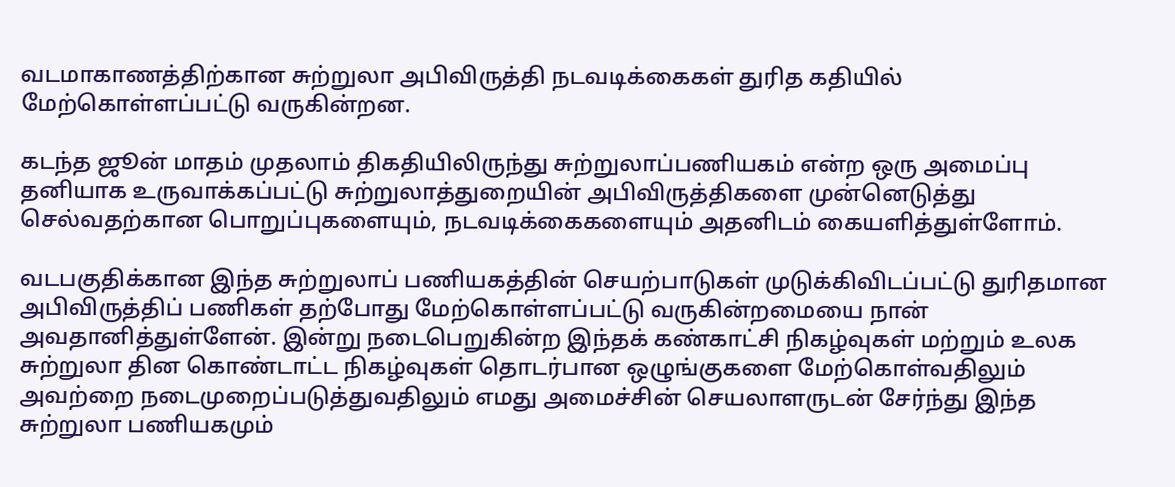வடமாகாணத்திற்கான சுற்றுலா அபிவிருத்தி நடவடிக்கைகள் துரித கதியில் மேற்கொள்ளப்பட்டு வருகின்றன.

கடந்த ஜூன் மாதம் முதலாம் திகதியிலிருந்து சுற்றுலாப்பணியகம் என்ற ஒரு அமைப்பு தனியாக உருவாக்கப்பட்டு சுற்றுலாத்துறையின் அபிவிருத்திகளை முன்னெடுத்து செல்வதற்கான பொறுப்புகளையும், நடவடிக்கைகளையும் அதனிடம் கையளித்துள்ளோம்.

வடபகுதிக்கான இந்த சுற்றுலாப் பணியகத்தின் செயற்பாடுகள் முடுக்கிவிடப்பட்டு துரிதமான அபிவிருத்திப் பணிகள் தற்போது மேற்கொள்ளப்பட்டு வருகின்றமையை நான் அவதானித்துள்ளேன். இன்று நடைபெறுகின்ற இந்தக் கண்காட்சி நிகழ்வுகள் மற்றும் உலக சுற்றுலா தின கொண்டாட்ட நிகழ்வுகள் தொடர்பான ஒழுங்குகளை மேற்கொள்வதிலும் அவற்றை நடைமுறைப்படுத்துவதிலும் எமது அமைச்சின் செயலாளருடன் சேர்ந்து இந்த சுற்றுலா பணியகமும்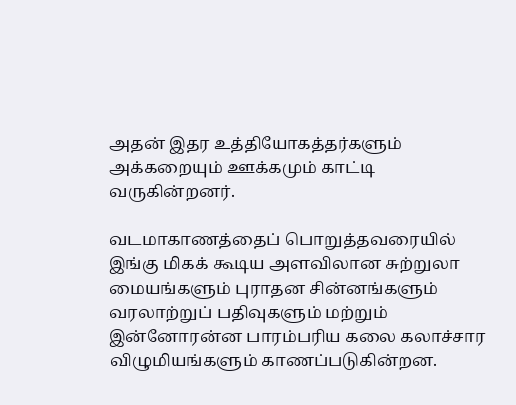அதன் இதர உத்தியோகத்தர்களும் அக்கறையும் ஊக்கமும் காட்டி வருகின்றனர்.

வடமாகாணத்தைப் பொறுத்தவரையில் இங்கு மிகக் கூடிய அளவிலான சுற்றுலா மையங்களும் புராதன சின்னங்களும் வரலாற்றுப் பதிவுகளும் மற்றும் இன்னோரன்ன பாரம்பரிய கலை கலாச்சார விழுமியங்களும் காணப்படுகின்றன.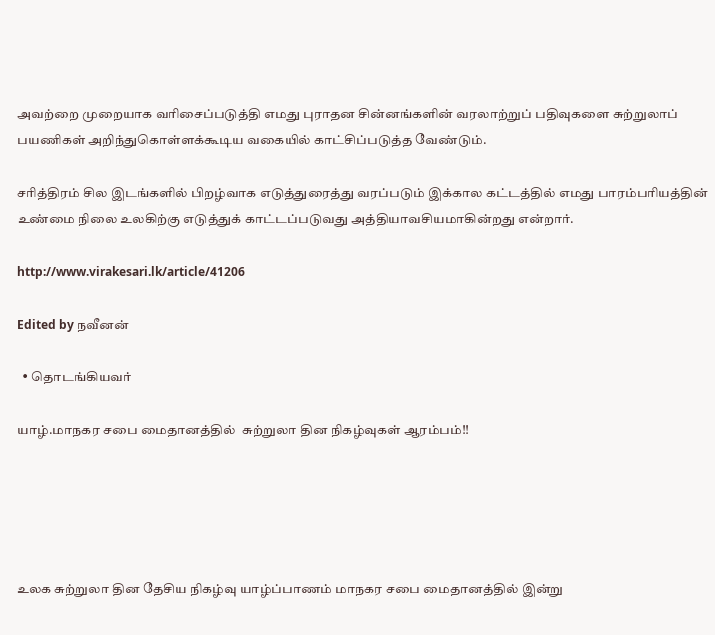அவற்றை முறையாக வரிசைப்படுத்தி எமது புராதன சின்னங்களின் வரலாற்றுப் பதிவுகளை சுற்றுலாப் பயணிகள் அறிந்துகொள்ளக்கூடிய வகையில் காட்சிப்படுத்த வேண்டும்.

சரித்திரம் சில இடங்களில் பிறழ்வாக எடுத்துரைத்து வரப்படும் இக்கால கட்டத்தில் எமது பாரம்பரியத்தின் உண்மை நிலை உலகிற்கு எடுத்துக் காட்டப்படுவது அத்தியாவசியமாகின்றது என்றார்.

http://www.virakesari.lk/article/41206

Edited by நவீனன்

  • தொடங்கியவர்

யாழ்.மாநகர சபை மைதானத்தில்  சுற்றுலா தின நிகழ்வுகள் ஆரம்பம்!!





உலக சுற்றுலா தின தேசிய நிகழ்வு யாழ்ப்பாணம் மாநகர சபை மைதானத்தில் இன்று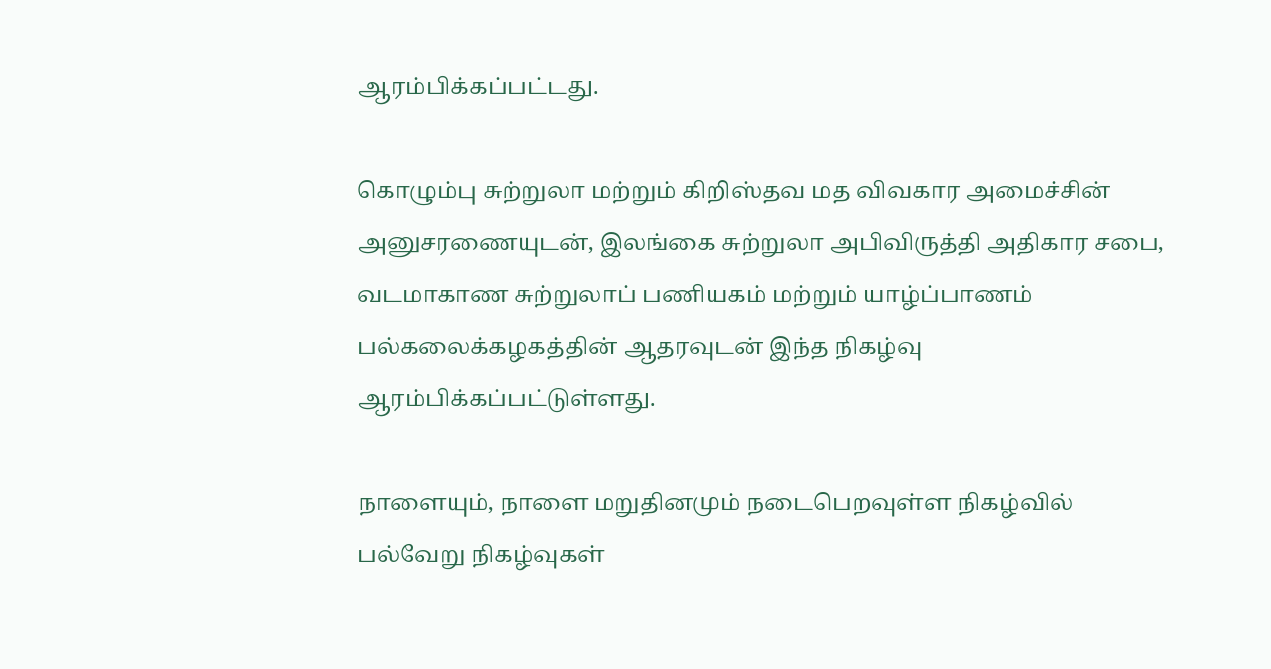ஆரம்பிக்கப்பட்டது.

கொழும்பு சுற்றுலா மற்றும் கிறிஸ்தவ மத விவகார அமைச்சின் அனுசரணையுடன், இலங்கை சுற்றுலா அபிவிருத்தி அதிகார சபை, வடமாகாண சுற்றுலாப் பணியகம் மற்றும் யாழ்ப்பாணம் பல்கலைக்கழகத்தின் ஆதரவுடன் இந்த நிகழ்வு ஆரம்பிக்கப்பட்டுள்ளது.

நாளையும், நாளை மறுதினமும் நடைபெறவுள்ள நிகழ்வில் பல்வேறு நிகழ்வுகள்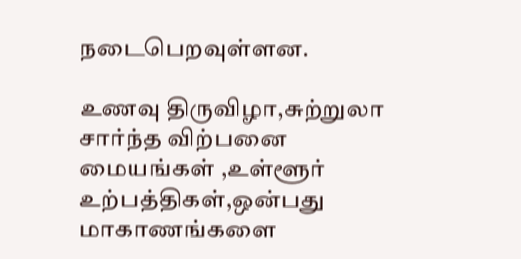நடைபெறவுள்ளன.

உணவு திருவிழா,சுற்றுலா சார்ந்த விற்பனை மையங்கள் ,உள்ளூர் உற்பத்திகள்,ஒன்பது மாகாணங்களை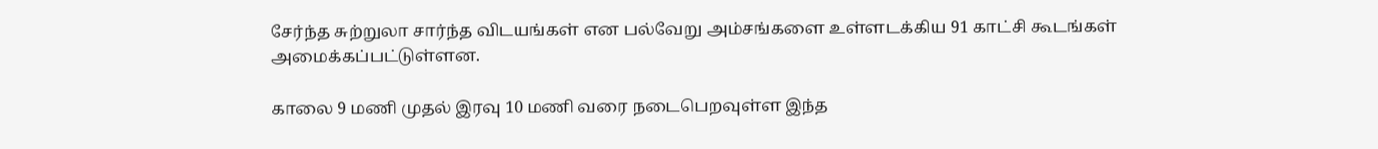சேர்ந்த சுற்றுலா சார்ந்த விடயங்கள் என பல்வேறு அம்சங்களை உள்ளடக்கிய 91 காட்சி கூடங்கள் அமைக்கப்பட்டுள்ளன.

காலை 9 மணி முதல் இரவு 10 மணி வரை நடைபெறவுள்ள இந்த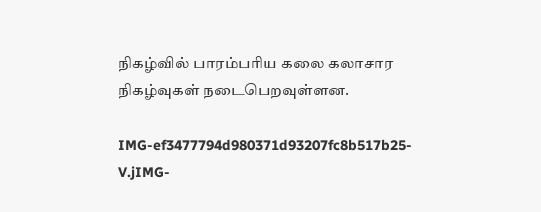நிகழ்வில் பாரம்பரிய கலை கலாசார நிகழ்வுகள் நடைபெறவுள்ளன.

IMG-ef3477794d980371d93207fc8b517b25-V.jIMG-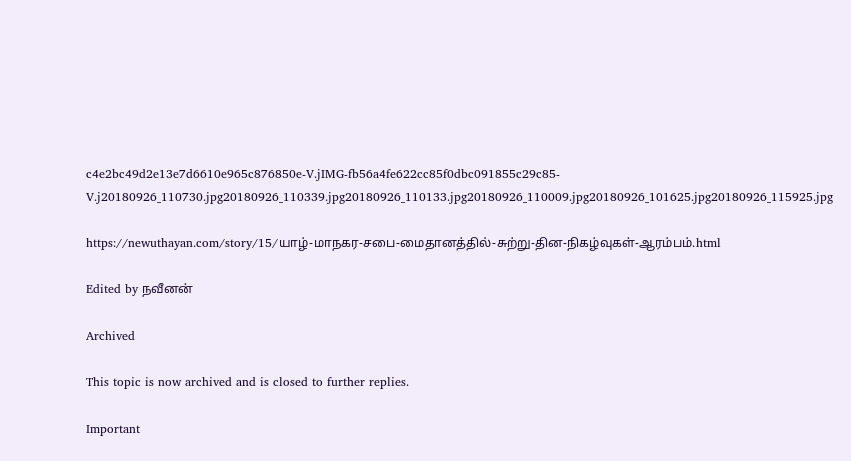c4e2bc49d2e13e7d6610e965c876850e-V.jIMG-fb56a4fe622cc85f0dbc091855c29c85-V.j20180926_110730.jpg20180926_110339.jpg20180926_110133.jpg20180926_110009.jpg20180926_101625.jpg20180926_115925.jpg

https://newuthayan.com/story/15/யாழ்-மாநகர-சபை-மைதானத்தில்-சுற்று-தின-நிகழ்வுகள்-ஆரம்பம்.html

Edited by நவீனன்

Archived

This topic is now archived and is closed to further replies.

Important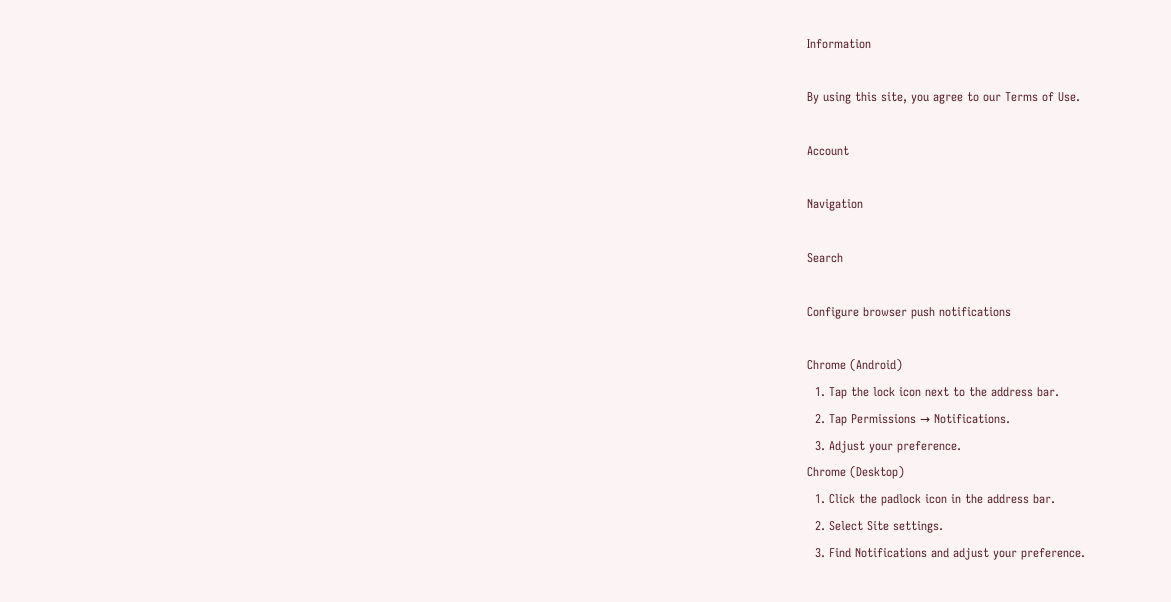Information

By using this site, you agree to our Terms of Use.

Account

Navigation

Search

Configure browser push notifications

Chrome (Android)
  1. Tap the lock icon next to the address bar.
  2. Tap Permissions → Notifications.
  3. Adjust your preference.
Chrome (Desktop)
  1. Click the padlock icon in the address bar.
  2. Select Site settings.
  3. Find Notifications and adjust your preference.